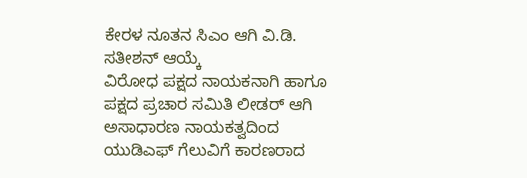ಕೇರಳ ನೂತನ ಸಿಎಂ ಆಗಿ ವಿ.ಡಿ. ಸತೀಶನ್ ಆಯ್ಕೆ
ವಿರೋಧ ಪಕ್ಷದ ನಾಯಕನಾಗಿ ಹಾಗೂ ಪಕ್ಷದ ಪ್ರಚಾರ ಸಮಿತಿ ಲೀಡರ್ ಆಗಿ ಅಸಾಧಾರಣ ನಾಯಕತ್ವದಿಂದ ಯುಡಿಎಫ್ ಗೆಲುವಿಗೆ ಕಾರಣರಾದ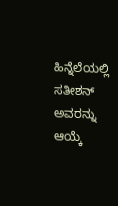ಹಿನ್ನೆಲೆಯಲ್ಲಿ ಸತೀಶನ್ ಅವರನ್ನು ಆಯ್ಕೆ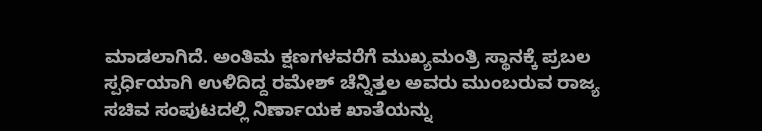ಮಾಡಲಾಗಿದೆ. ಅಂತಿಮ ಕ್ಷಣಗಳವರೆಗೆ ಮುಖ್ಯಮಂತ್ರಿ ಸ್ಥಾನಕ್ಕೆ ಪ್ರಬಲ ಸ್ಪರ್ಧಿಯಾಗಿ ಉಳಿದಿದ್ದ ರಮೇಶ್ ಚೆನ್ನಿತ್ತಲ ಅವರು ಮುಂಬರುವ ರಾಜ್ಯ ಸಚಿವ ಸಂಪುಟದಲ್ಲಿ ನಿರ್ಣಾಯಕ ಖಾತೆಯನ್ನು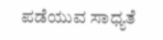ಪಡೆಯುವ ಸಾಧ್ಯತೆ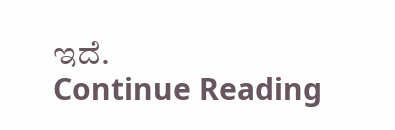ಇದೆ.
Continue Reading